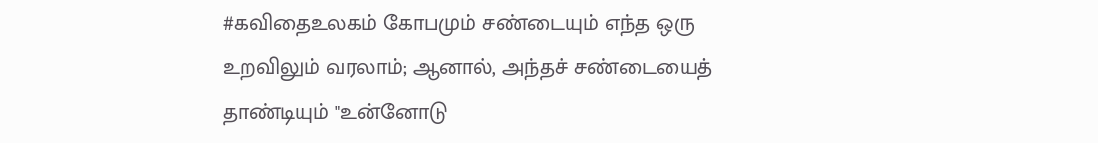#கவிதைஉலகம் கோபமும் சண்டையும் எந்த ஒரு உறவிலும் வரலாம்; ஆனால், அந்தச் சண்டையைத் தாண்டியும் "உன்னோடு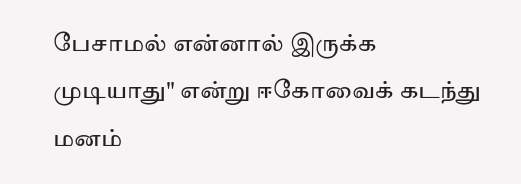பேசாமல் என்னால் இருக்க முடியாது" என்று ஈகோவைக் கடந்து மனம்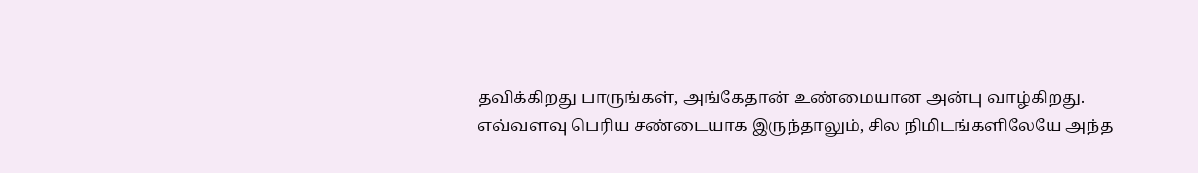தவிக்கிறது பாருங்கள், அங்கேதான் உண்மையான அன்பு வாழ்கிறது.
எவ்வளவு பெரிய சண்டையாக இருந்தாலும், சில நிமிடங்களிலேயே அந்த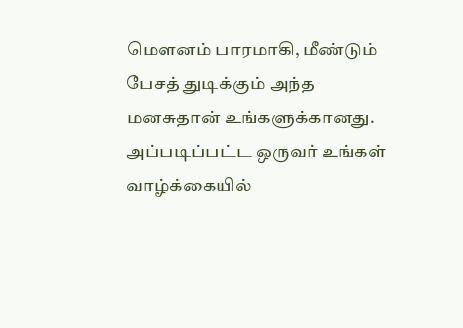மௌனம் பாரமாகி, மீண்டும் பேசத் துடிக்கும் அந்த மனசுதான் உங்களுக்கானது.
அப்படிப்பட்ட ஒருவர் உங்கள் வாழ்க்கையில்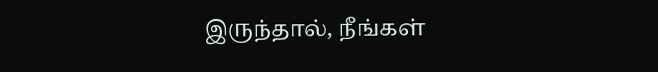இருந்தால், நீங்கள்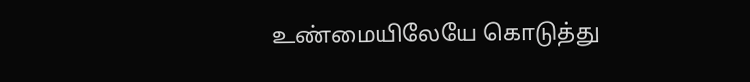உண்மையிலேயே கொடுத்து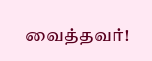வைத்தவர்!